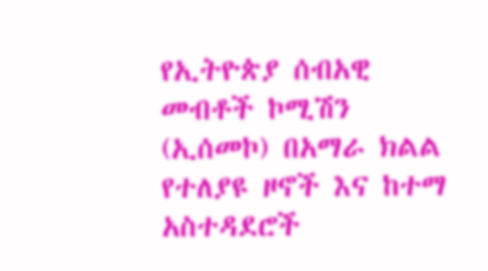የኢትዮጵያ ሰብአዊ መብቶች ኮሚሽን (ኢሰመኮ) በአማራ ክልል የተለያዩ ዞኖች እና ከተማ አስተዳደሮች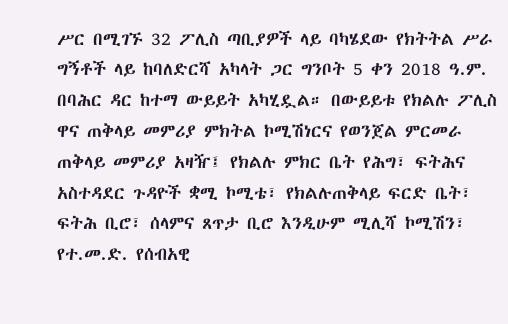ሥር በሚገኙ 32 ፖሊስ ጣቢያዎች ላይ ባካሄደው የክትትል ሥራ ግኝቶች ላይ ከባለድርሻ አካላት ጋር ግንቦት 5 ቀን 2018 ዓ.ም. በባሕር ዳር ከተማ ውይይት አካሂዷል። በውይይቱ የክልሉ ፖሊስ ዋና ጠቅላይ መምሪያ ምክትል ኮሚሽነርና የወንጀል ምርመራ ጠቅላይ መምሪያ አዛዥ፤ የክልሉ ምክር ቤት የሕግ፣ ፍትሕና አስተዳደር ጉዳዮች ቋሚ ኮሚቴ፣ የክልሉጠቅላይ ፍርድ ቤት፣ ፍትሕ ቢሮ፣ ሰላምና ጸጥታ ቢሮ እንዲሁም ሚሊሻ ኮሚሽን፣ የተ.መ.ድ. የሰብአዊ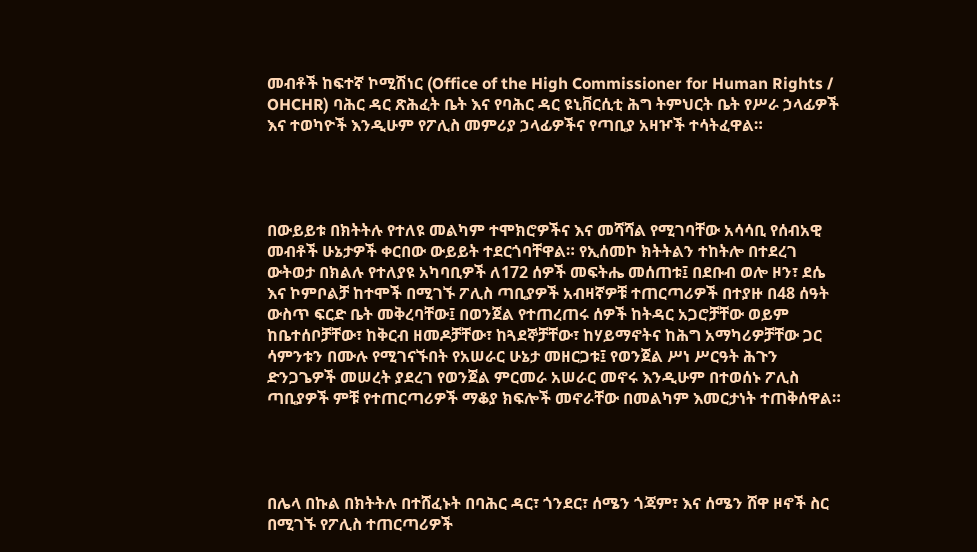መብቶች ከፍተኛ ኮሚሽነር (Office of the High Commissioner for Human Rights / OHCHR) ባሕር ዳር ጽሕፈት ቤት እና የባሕር ዳር ዩኒቨርሲቲ ሕግ ትምህርት ቤት የሥራ ኃላፊዎች እና ተወካዮች እንዲሁም የፖሊስ መምሪያ ኃላፊዎችና የጣቢያ አዛዦች ተሳትፈዋል።




በውይይቱ በክትትሉ የተለዩ መልካም ተሞክሮዎችና እና መሻሻል የሚገባቸው አሳሳቢ የሰብአዊ መብቶች ሁኔታዎች ቀርበው ውይይት ተደርጎባቸዋል። የኢሰመኮ ክትትልን ተከትሎ በተደረገ ውትወታ በክልሉ የተለያዩ አካባቢዎች ለ172 ሰዎች መፍትሔ መሰጠቱ፤ በደቡብ ወሎ ዞን፣ ደሴ እና ኮምቦልቻ ከተሞች በሚገኙ ፖሊስ ጣቢያዎች አብዛኛዎቹ ተጠርጣሪዎች በተያዙ በ48 ሰዓት ውስጥ ፍርድ ቤት መቅረባቸው፤ በወንጀል የተጠረጠሩ ሰዎች ከትዳር አጋሮቻቸው ወይም ከቤተሰቦቻቸው፣ ከቅርብ ዘመዶቻቸው፣ ከጓደኞቻቸው፣ ከሃይማኖትና ከሕግ አማካሪዎቻቸው ጋር ሳምንቱን በሙሉ የሚገናኙበት የአሠራር ሁኔታ መዘርጋቱ፤ የወንጀል ሥነ ሥርዓት ሕጉን ድንጋጌዎች መሠረት ያደረገ የወንጀል ምርመራ አሠራር መኖሩ እንዲሁም በተወሰኑ ፖሊስ ጣቢያዎች ምቹ የተጠርጣሪዎች ማቆያ ክፍሎች መኖራቸው በመልካም እመርታነት ተጠቅሰዋል።




በሌላ በኩል በክትትሉ በተሸፈኑት በባሕር ዳር፣ ጎንደር፣ ሰሜን ጎጃም፣ እና ሰሜን ሸዋ ዞኖች ስር በሚገኙ የፖሊስ ተጠርጣሪዎች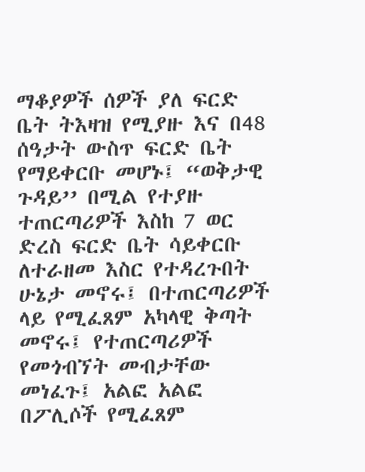ማቆያዎች ሰዎች ያለ ፍርድ ቤት ትእዛዝ የሚያዙ እና በ48 ሰዓታት ውስጥ ፍርድ ቤት የማይቀርቡ መሆኑ፤ “ወቅታዊ ጉዳይ’’ በሚል የተያዙ ተጠርጣሪዎች እስከ 7 ወር ድረስ ፍርድ ቤት ሳይቀርቡ ለተራዘመ እስር የተዳረጉበት ሁኔታ መኖሩ፤ በተጠርጣሪዎች ላይ የሚፈጸም አካላዊ ቅጣት መኖሩ፤ የተጠርጣሪዎች የመጎብኘት መብታቸው መነፈጉ፤ አልፎ አልፎ በፖሊሶች የሚፈጸም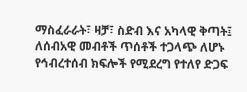ማስፈራራት፣ ዛቻ፣ ስድብ እና አካላዊ ቅጣት፤ ለሰብአዊ መብቶች ጥሰቶች ተጋላጭ ለሆኑ የኅብረተሰብ ክፍሎች የሚደረግ የተለየ ድጋፍ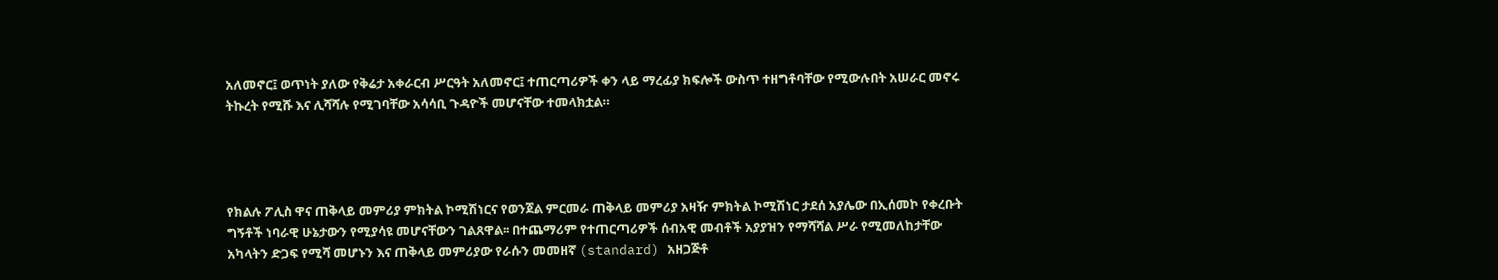አለመኖር፤ ወጥነት ያለው የቅሬታ አቀራርብ ሥርዓት አለመኖር፤ ተጠርጣሪዎች ቀን ላይ ማረፊያ ክፍሎች ውስጥ ተዘግቶባቸው የሚውሉበት አሠራር መኖሩ ትኩረት የሚሹ እና ሊሻሻሉ የሚገባቸው አሳሳቢ ጉዳዮች መሆናቸው ተመላክቷል።




የክልሉ ፖሊስ ዋና ጠቅላይ መምሪያ ምክትል ኮሚሽነርና የወንጀል ምርመራ ጠቅላይ መምሪያ አዛዥ ምክትል ኮሚሽነር ታደሰ አያሌው በኢሰመኮ የቀረቡት ግኝቶች ነባራዊ ሁኔታውን የሚያሳዩ መሆናቸውን ገልጸዋል፡፡ በተጨማሪም የተጠርጣሪዎች ሰብአዊ መብቶች አያያዝን የማሻሻል ሥራ የሚመለከታቸው አካላትን ድጋፍ የሚሻ መሆኑን እና ጠቅላይ መምሪያው የራሱን መመዘኛ (standard) አዘጋጅቶ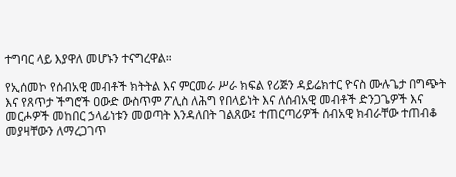ተግባር ላይ እያዋለ መሆኑን ተናግረዋል።

የኢሰመኮ የሰብአዊ መብቶች ክትትል እና ምርመራ ሥራ ክፍል የሪጅን ዳይሬክተር ዮናስ ሙሉጌታ በግጭት እና የጸጥታ ችግሮች ዐውድ ውስጥም ፖሊስ ለሕግ የበላይነት እና ለሰብአዊ መብቶች ድንጋጌዎች እና መርሖዎች መከበር ኃላፊነቱን መወጣት እንዳለበት ገልጸው፤ ተጠርጣሪዎች ሰብአዊ ክብራቸው ተጠብቆ መያዛቸውን ለማረጋገጥ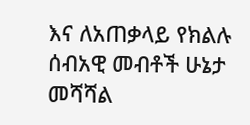እና ለአጠቃላይ የክልሉ ሰብአዊ መብቶች ሁኔታ መሻሻል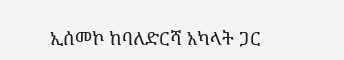ኢሰመኮ ከባለድርሻ አካላት ጋር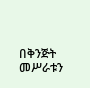በቅንጅት መሥራቱን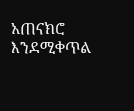አጠናክሮ እንደሚቀጥል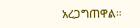አረጋግጠዋል።